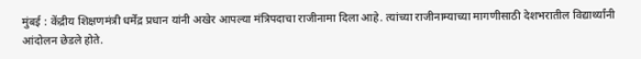मुंबई : केंद्रीय शिक्षणमंत्री धर्मेंद्र प्रधान यांनी अखेर आपल्या मंत्रिपदाचा राजीनामा दिला आहे. त्यांच्या राजीनाम्याच्या मागणीसाठी देशभरातील विद्यार्थ्यांनी आंदोलन छेडले होते.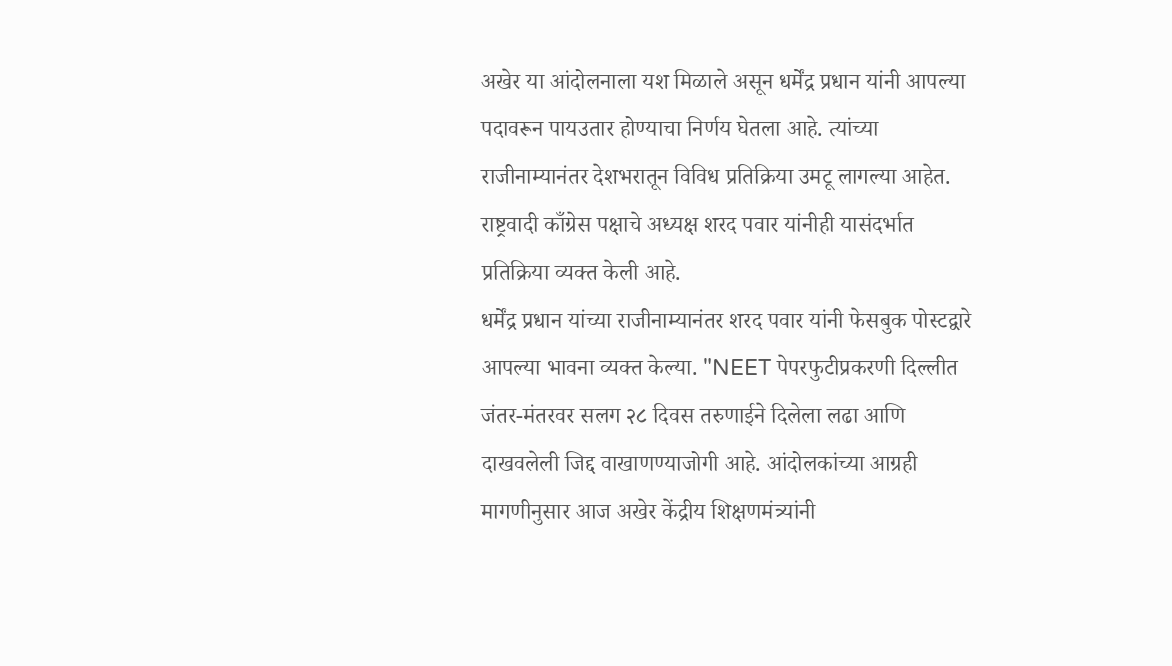अखेर या आंदोलनाला यश मिळाले असून धर्मेंद्र प्रधान यांनी आपल्या पदावरून पायउतार होण्याचा निर्णय घेतला आहे. त्यांच्या राजीनाम्यानंतर देशभरातून विविध प्रतिक्रिया उमटू लागल्या आहेत. राष्ट्रवादी काँग्रेस पक्षाचे अध्यक्ष शरद पवार यांनीही यासंदर्भात प्रतिक्रिया व्यक्त केली आहे.
धर्मेंद्र प्रधान यांच्या राजीनाम्यानंतर शरद पवार यांनी फेसबुक पोस्टद्वारे आपल्या भावना व्यक्त केल्या. "NEET पेपरफुटीप्रकरणी दिल्लीत जंतर-मंतरवर सलग २८ दिवस तरुणाईने दिलेला लढा आणि दाखवलेली जिद्द वाखाणण्याजोगी आहे. आंदोलकांच्या आग्रही मागणीनुसार आज अखेर केंद्रीय शिक्षणमंत्र्यांनी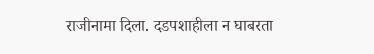राजीनामा दिला. दडपशाहीला न घाबरता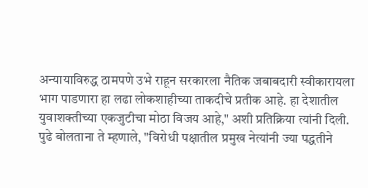अन्यायाविरुद्ध ठामपणे उभे राहून सरकारला नैतिक जबाबदारी स्वीकारायला भाग पाडणारा हा लढा लोकशाहीच्या ताकदीचे प्रतीक आहे. हा देशातील युवाशक्तीच्या एकजुटीचा मोठा विजय आहे," अशी प्रतिक्रिया त्यांनी दिली.
पुढे बोलताना ते म्हणाले, "विरोधी पक्षातील प्रमुख नेत्यांनी ज्या पद्धतीने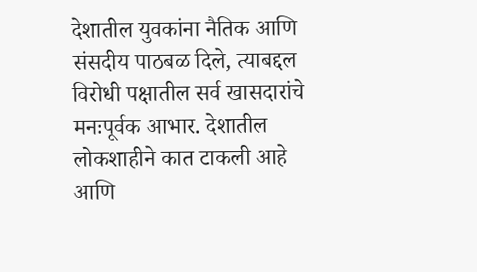देशातील युवकांना नैतिक आणि संसदीय पाठबळ दिले, त्याबद्दल विरोधी पक्षातील सर्व खासदारांचे मनःपूर्वक आभार. देशातील लोकशाहीने कात टाकली आहे आणि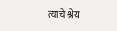त्याचे श्रेय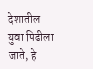देशातील युवा पिढीला जाते, हे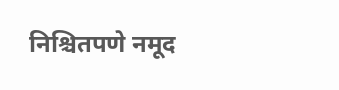निश्चितपणे नमूद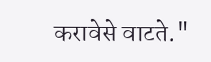करावेसे वाटते."